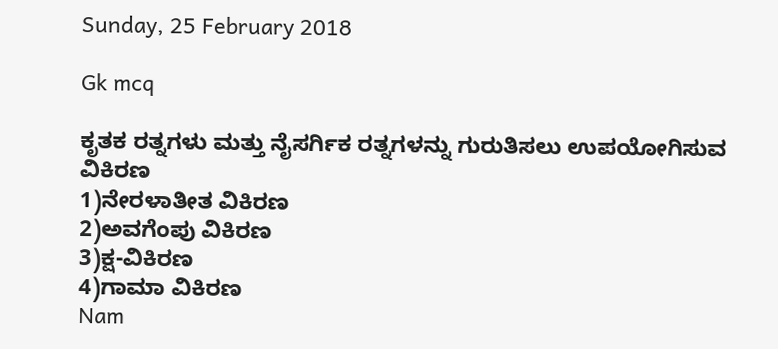Sunday, 25 February 2018

Gk mcq

ಕೃತಕ ರತ್ನಗಳು ಮತ್ತು ನೈಸರ್ಗಿಕ ರತ್ನಗಳನ್ನು ಗುರುತಿಸಲು ಉಪಯೋಗಿಸುವ ವಿಕಿರಣ
1)ನೇರಳಾತೀತ ವಿಕಿರಣ
2)ಅವಗೆಂಪು ವಿಕಿರಣ
3)ಕ್ಷ-ವಿಕಿರಣ
4)ಗಾಮಾ ವಿಕಿರಣ
Nam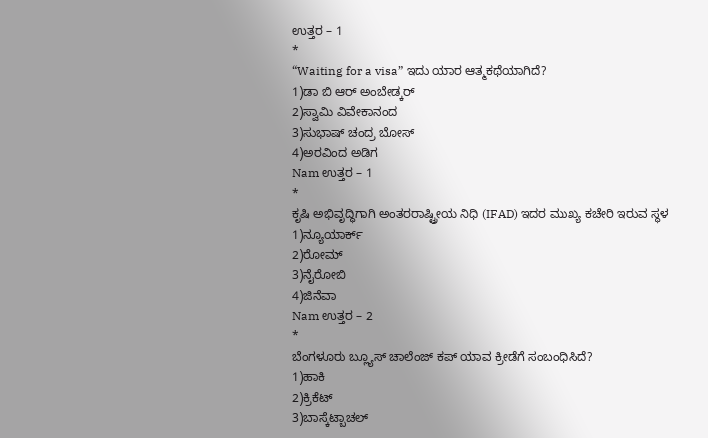ಉತ್ತರ – 1
*
“Waiting for a visa” ಇದು ಯಾರ ಆತ್ಮಕಥೆಯಾಗಿದೆ?
1)ಡಾ ಬಿ ಆರ್ ಅಂಬೇಡ್ಕರ್
2)ಸ್ವಾಮಿ ವಿವೇಕಾನಂದ
3)ಸುಭಾಷ್ ಚಂದ್ರ ಬೋಸ್
4)ಅರವಿಂದ ಅಡಿಗ
Nam ಉತ್ತರ – 1
*
ಕೃಷಿ ಅಭಿವೃದ್ಧಿಗಾಗಿ ಅಂತರರಾಷ್ಟ್ರೀಯ ನಿಧಿ (IFAD) ಇದರ ಮುಖ್ಯ ಕಚೇರಿ ಇರುವ ಸ್ಥಳ
1)ನ್ಯೂಯಾರ್ಕ್
2)ರೋಮ್
3)ನೈರೋಬಿ
4)ಜಿನೆವಾ
Nam ಉತ್ತರ – 2
*
ಬೆಂಗಳೂರು ಬ್ಲ್ಯೂಸ್ ಚಾಲೆಂಜ್ ಕಪ್ ಯಾವ ಕ್ರೀಡೆಗೆ ಸಂಬಂಧಿಸಿದೆ?
1)ಹಾಕಿ
2)ಕ್ರಿಕೆಟ್
3)ಬಾಸ್ಕೆಟ್ಬಾಚಲ್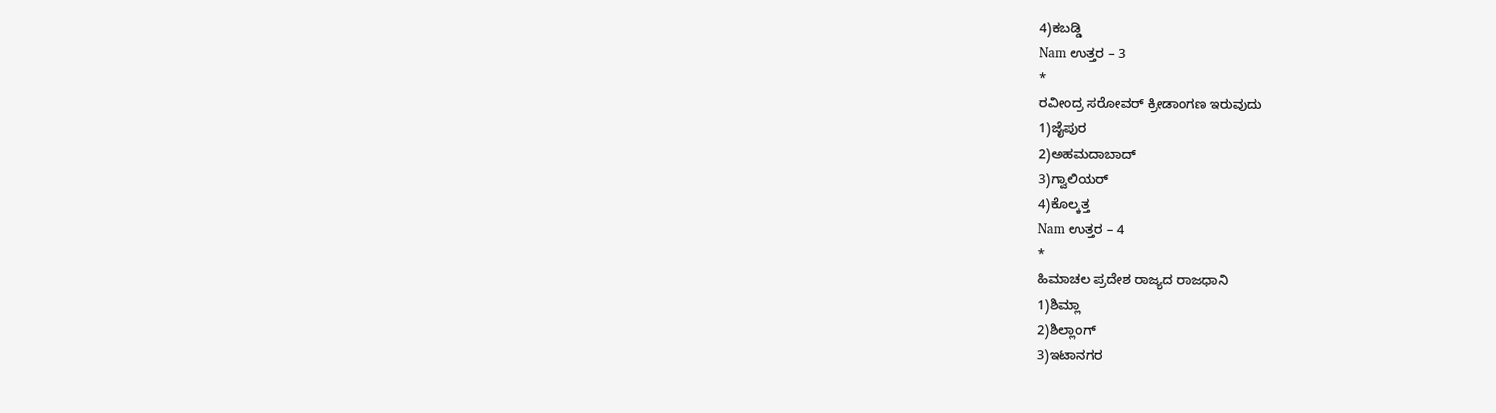4)ಕಬಡ್ಡಿ
Nam ಉತ್ತರ – 3
*
ರವೀಂದ್ರ ಸರೋವರ್ ಕ್ರೀಡಾಂಗಣ ಇರುವುದು
1)ಜೈಪುರ
2)ಅಹಮದಾಬಾದ್
3)ಗ್ವಾಲಿಯರ್
4)ಕೊಲ್ಕತ್ತ
Nam ಉತ್ತರ – 4
*
ಹಿಮಾಚಲ ಪ್ರದೇಶ ರಾಜ್ಯದ ರಾಜಧಾನಿ
1)ಶಿಮ್ಲಾ
2)ಶಿಲ್ಲಾಂಗ್
3)ಇಟಾನಗರ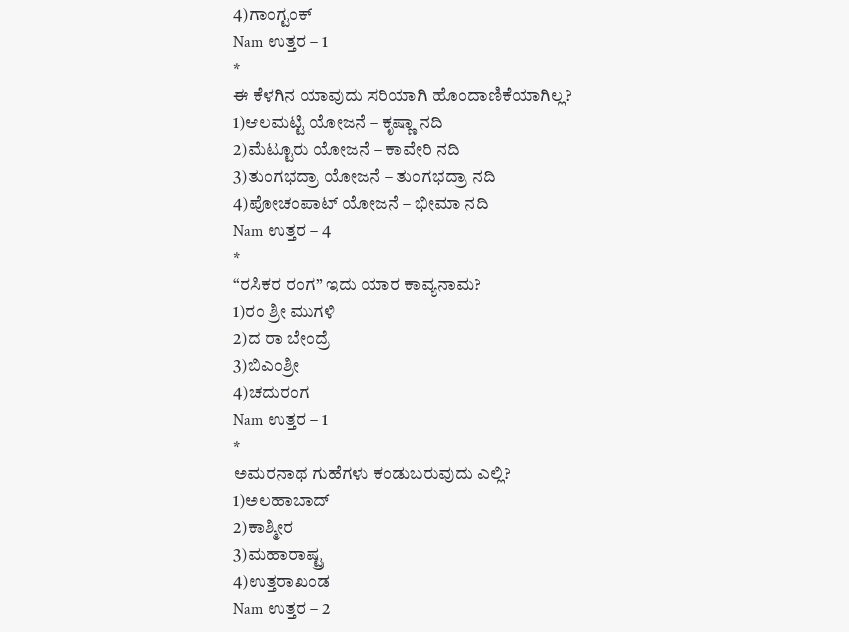4)ಗಾಂಗ್ಟಂಕ್
Nam ಉತ್ತರ – 1
*
ಈ ಕೆಳಗಿನ ಯಾವುದು ಸರಿಯಾಗಿ ಹೊಂದಾಣಿಕೆಯಾಗಿಲ್ಲ?
1)ಆಲಮಟ್ಟಿ ಯೋಜನೆ – ಕೃಷ್ಣಾ ನದಿ
2)ಮೆಟ್ಟೂರು ಯೋಜನೆ – ಕಾವೇರಿ ನದಿ
3)ತುಂಗಭದ್ರಾ ಯೋಜನೆ – ತುಂಗಭದ್ರಾ ನದಿ
4)ಪೋಚಂಪಾಟ್ ಯೋಜನೆ – ಭೀಮಾ ನದಿ
Nam ಉತ್ತರ – 4
*
“ರಸಿಕರ ರಂಗ” ಇದು ಯಾರ ಕಾವ್ಯನಾಮ?
1)ರಂ ಶ್ರೀ ಮುಗಳಿ
2)ದ ರಾ ಬೇಂದ್ರೆ
3)ಬಿಎಂಶ್ರೀ
4)ಚದುರಂಗ
Nam ಉತ್ತರ – 1
*
ಅಮರನಾಥ ಗುಹೆಗಳು ಕಂಡುಬರುವುದು ಎಲ್ಲಿ?
1)ಅಲಹಾಬಾದ್
2)ಕಾಶ್ಮೀರ
3)ಮಹಾರಾಷ್ಟ್ರ
4)ಉತ್ತರಾಖಂಡ
Nam ಉತ್ತರ – 2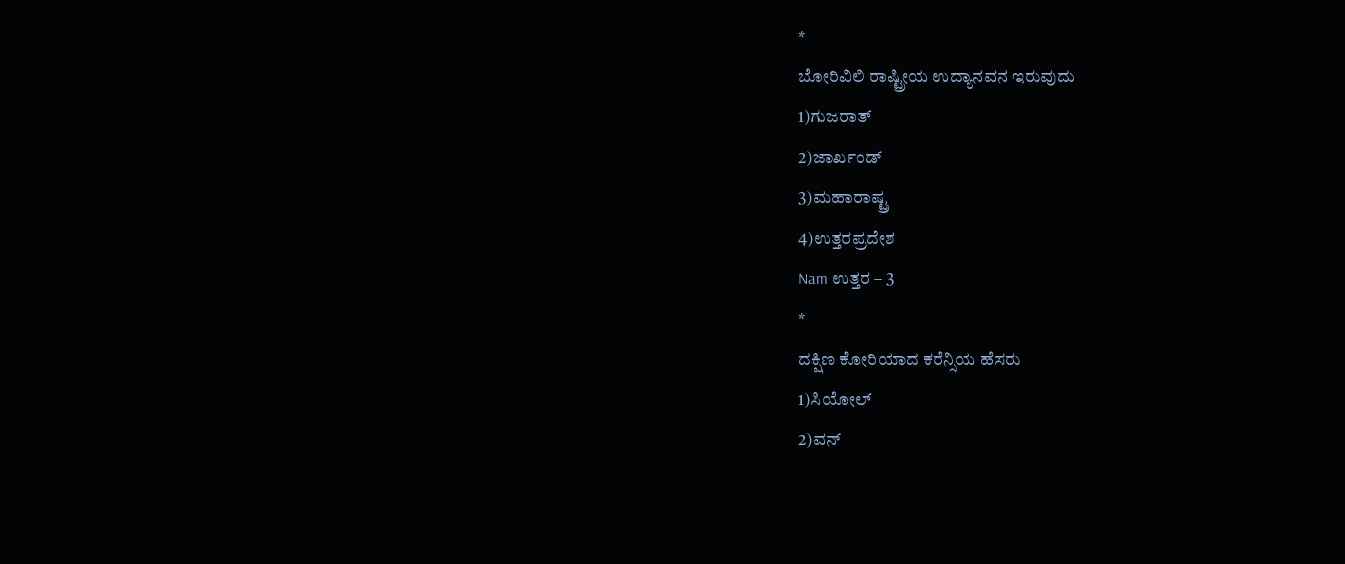*
ಬೋರಿವಿಲಿ ರಾಷ್ಟ್ರೀಯ ಉದ್ಯಾನವನ ಇರುವುದು
1)ಗುಜರಾತ್
2)ಜಾರ್ಖಂಡ್
3)ಮಹಾರಾಷ್ಟ್ರ
4)ಉತ್ತರಪ್ರದೇಶ
Nam ಉತ್ತರ – 3
*
ದಕ್ಷಿಣ ಕೋರಿಯಾದ ಕರೆನ್ಸಿಯ ಹೆಸರು
1)ಸಿಯೋಲ್
2)ವನ್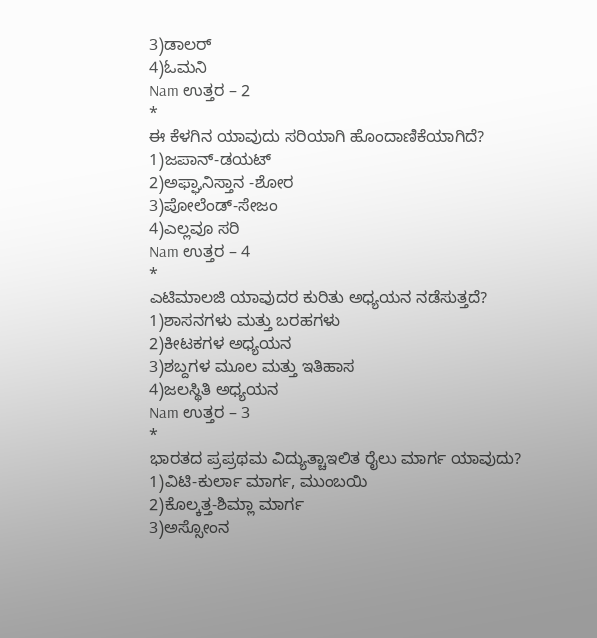3)ಡಾಲರ್
4)ಓಮನಿ
Nam ಉತ್ತರ – 2
*
ಈ ಕೆಳಗಿನ ಯಾವುದು ಸರಿಯಾಗಿ ಹೊಂದಾಣಿಕೆಯಾಗಿದೆ?
1)ಜಪಾನ್-ಡಯಟ್
2)ಅಫ್ಘಾನಿಸ್ತಾನ -ಶೋರ
3)ಪೋಲೆಂಡ್-ಸೇಜಂ
4)ಎಲ್ಲವೂ ಸರಿ
Nam ಉತ್ತರ – 4
*
ಎಟಿಮಾಲಜಿ ಯಾವುದರ ಕುರಿತು ಅಧ್ಯಯನ ನಡೆಸುತ್ತದೆ?
1)ಶಾಸನಗಳು ಮತ್ತು ಬರಹಗಳು
2)ಕೀಟಕಗಳ ಅಧ್ಯಯನ
3)ಶಬ್ದಗಳ ಮೂಲ ಮತ್ತು ಇತಿಹಾಸ
4)ಜಲಸ್ಥಿತಿ ಅಧ್ಯಯನ
Nam ಉತ್ತರ – 3
*
ಭಾರತದ ಪ್ರಪ್ರಥಮ ವಿದ್ಯುತ್ಚಾಇಲಿತ ರೈಲು ಮಾರ್ಗ ಯಾವುದು?
1)ವಿಟಿ-ಕುರ್ಲಾ ಮಾರ್ಗ, ಮುಂಬಯಿ
2)ಕೊಲ್ಕತ್ತ-ಶಿಮ್ಲಾ ಮಾರ್ಗ
3)ಅಸ್ಸೋಂನ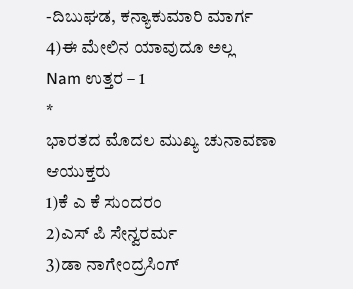-ದಿಬುಘಡ, ಕನ್ಯಾಕುಮಾರಿ ಮಾರ್ಗ
4)ಈ ಮೇಲಿನ ಯಾವುದೂ ಅಲ್ಲ
Nam ಉತ್ತರ – 1
*
ಭಾರತದ ಮೊದಲ ಮುಖ್ಯ ಚುನಾವಣಾ ಆಯುಕ್ತರು
1)ಕೆ ಎ ಕೆ ಸುಂದರಂ
2)ಎಸ್ ಪಿ ಸೇನ್ವರರ್ಮ
3)ಡಾ ನಾಗೇಂದ್ರಸಿಂಗ್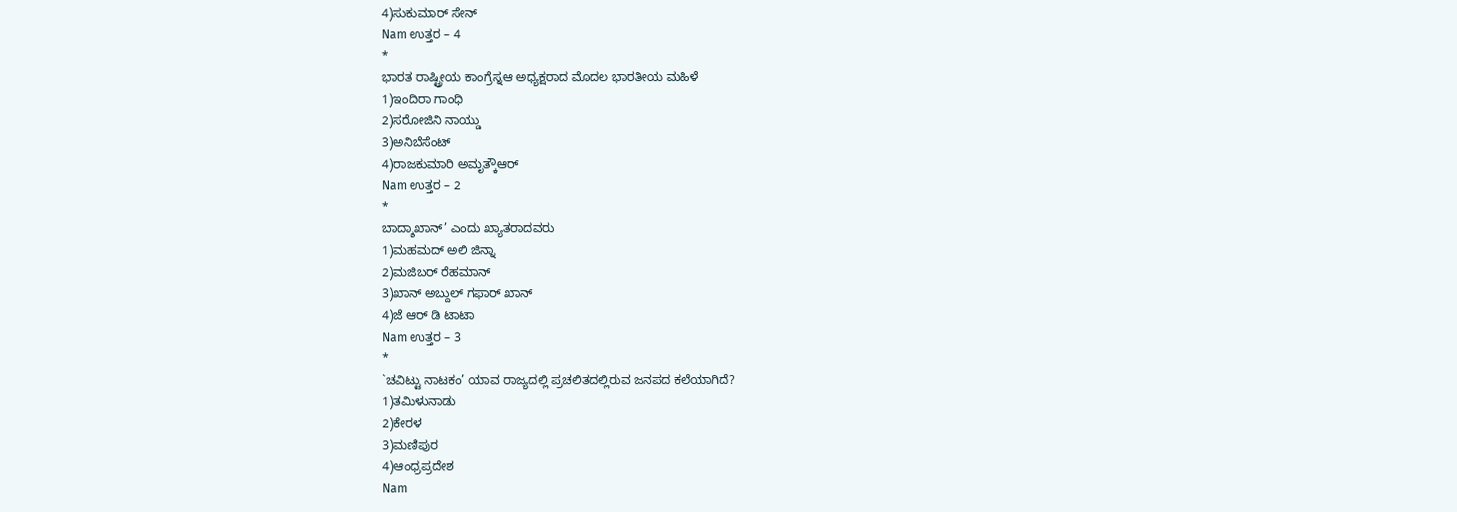4)ಸುಕುಮಾರ್ ಸೇನ್
Nam ಉತ್ತರ – 4
*
ಭಾರತ ರಾಷ್ಟ್ರೀಯ ಕಾಂಗ್ರೆಸ್ನಆ ಅಧ್ಯಕ್ಷರಾದ ಮೊದಲ ಭಾರತೀಯ ಮಹಿಳೆ
1)ಇಂದಿರಾ ಗಾಂಧಿ
2)ಸರೋಜಿನಿ ನಾಯ್ಡು
3)ಅನಿಬೆಸೆಂಟ್
4)ರಾಜಕುಮಾರಿ ಅಮೃತ್ಕೌಆರ್
Nam ಉತ್ತರ – 2
*
ಬಾದ್ಶಾಖಾನ್’ ಎಂದು ಖ್ಯಾತರಾದವರು
1)ಮಹಮದ್ ಅಲಿ ಜಿನ್ನಾ
2)ಮಜಿಬರ್ ರೆಹಮಾನ್
3)ಖಾನ್ ಅಬ್ದುಲ್ ಗಫಾರ್ ಖಾನ್
4)ಜೆ ಆರ್ ಡಿ ಟಾಟಾ
Nam ಉತ್ತರ – 3
*
`ಚವಿಟ್ಟು ನಾಟಕಂ’ ಯಾವ ರಾಜ್ಯದಲ್ಲಿ ಪ್ರಚಲಿತದಲ್ಲಿರುವ ಜನಪದ ಕಲೆಯಾಗಿದೆ?
1)ತಮಿಳುನಾಡು
2)ಕೇರಳ
3)ಮಣಿಪುರ
4)ಆಂಧ್ರಪ್ರದೇಶ
Nam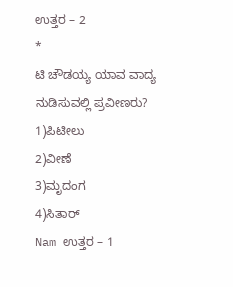ಉತ್ತರ – 2
*
ಟಿ ಚೌಡಯ್ಯ ಯಾವ ವಾದ್ಯ ನುಡಿಸುವಲ್ಲಿ ಪ್ರವೀಣರು?
1)ಪಿಟೀಲು
2)ವೀಣೆ
3)ಮೃದಂಗ
4)ಸಿತಾರ್
Nam ಉತ್ತರ – 1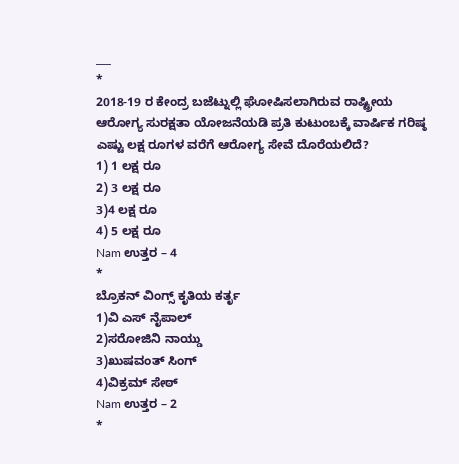___
*
2018-19 ರ ಕೇಂದ್ರ ಬಜೆಟ್ನುಲ್ಲಿ ಘೋಷಿಸಲಾಗಿರುವ ರಾಷ್ಟ್ರೀಯ ಆರೋಗ್ಯ ಸುರಕ್ಷತಾ ಯೋಜನೆಯಡಿ ಪ್ರತಿ ಕುಟುಂಬಕ್ಕೆ ವಾರ್ಷಿಕ ಗರಿಷ್ಠ ಎಷ್ಟು ಲಕ್ಷ ರೂಗಳ ವರೆಗೆ ಆರೋಗ್ಯ ಸೇವೆ ದೊರೆಯಲಿದೆ?
1) 1 ಲಕ್ಷ ರೂ
2) 3 ಲಕ್ಷ ರೂ
3)4 ಲಕ್ಷ ರೂ
4) 5 ಲಕ್ಷ ರೂ
Nam ಉತ್ತರ – 4
*
ಬ್ರೊಕನ್ ವಿಂಗ್ಸ್ ಕೃತಿಯ ಕರ್ತೃ
1)ವಿ ಎಸ್ ನೈಪಾಲ್
2)ಸರೋಜಿನಿ ನಾಯ್ಡು
3)ಖುಷವಂತ್ ಸಿಂಗ್
4)ವಿಕ್ರಮ್ ಸೇಠ್
Nam ಉತ್ತರ – 2
*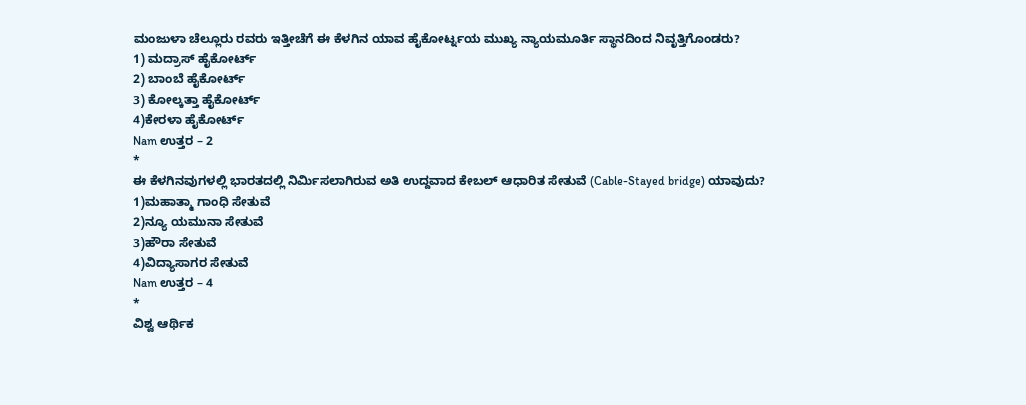ಮಂಜುಳಾ ಚೆಲ್ಲೂರು ರವರು ಇತ್ತೀಚೆಗೆ ಈ ಕೆಳಗಿನ ಯಾವ ಹೈಕೋರ್ಟ್ನಯ ಮುಖ್ಯ ನ್ಯಾಯಮೂರ್ತಿ ಸ್ಥಾನದಿಂದ ನಿವೃತ್ತಿಗೊಂಡರು?
1) ಮದ್ರಾಸ್ ಹೈಕೋರ್ಟ್
2) ಬಾಂಬೆ ಹೈಕೋರ್ಟ್
3) ಕೋಲ್ಕತ್ತಾ ಹೈಕೋರ್ಟ್
4)ಕೇರಳಾ ಹೈಕೋರ್ಟ್
Nam ಉತ್ತರ – 2
*
ಈ ಕೆಳಗಿನವುಗಳಲ್ಲಿ ಭಾರತದಲ್ಲಿ ನಿರ್ಮಿಸಲಾಗಿರುವ ಅತಿ ಉದ್ದವಾದ ಕೇಬಲ್ ಆಧಾರಿತ ಸೇತುವೆ (Cable-Stayed bridge) ಯಾವುದು?
1)ಮಹಾತ್ಮಾ ಗಾಂಧಿ ಸೇತುವೆ
2)ನ್ಯೂ ಯಮುನಾ ಸೇತುವೆ
3)ಹೌರಾ ಸೇತುವೆ
4)ವಿದ್ಯಾಸಾಗರ ಸೇತುವೆ
Nam ಉತ್ತರ – 4
*
ವಿಶ್ವ ಆರ್ಥಿಕ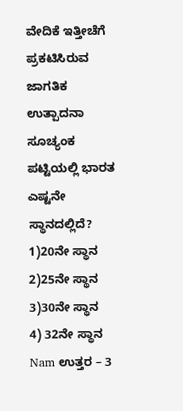ವೇದಿಕೆ ಇತ್ತೀಚೆಗೆ ಪ್ರಕಟಿಸಿರುವ ಜಾಗತಿಕ ಉತ್ಪಾದನಾ ಸೂಚ್ಯಂಕ ಪಟ್ಟಿಯಲ್ಲಿ ಭಾರತ ಎಷ್ಟನೇ ಸ್ಥಾನದಲ್ಲಿದೆ?
1)20ನೇ ಸ್ಥಾನ
2)25ನೇ ಸ್ಥಾನ
3)30ನೇ ಸ್ಥಾನ
4) 32ನೇ ಸ್ಥಾನ
Nam ಉತ್ತರ – 3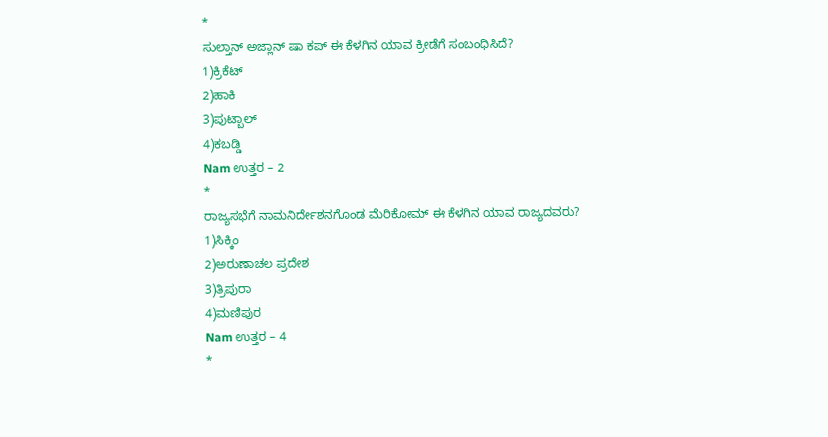*
ಸುಲ್ತಾನ್ ಅಜ್ಲಾನ್ ಷಾ ಕಪ್ ಈ ಕೆಳಗಿನ ಯಾವ ಕ್ರೀಡೆಗೆ ಸಂಬಂಧಿಸಿದೆ?
1)ಕ್ರಿಕೆಟ್
2)ಹಾಕಿ
3)ಪುಟ್ಬಾಲ್
4)ಕಬಡ್ಡಿ
Nam ಉತ್ತರ – 2
*
ರಾಜ್ಯಸಭೆಗೆ ನಾಮನಿರ್ದೇಶನಗೊಂಡ ಮೆರಿಕೋಮ್ ಈ ಕೆಳಗಿನ ಯಾವ ರಾಜ್ಯದವರು?
1)ಸಿಕ್ಕಿಂ
2)ಅರುಣಾಚಲ ಪ್ರದೇಶ
3)ತ್ರಿಪುರಾ
4)ಮಣಿಪುರ
Nam ಉತ್ತರ – 4
*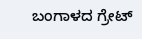ಬಂಗಾಳದ ಗ್ರೇಟ್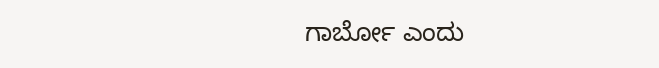ಗಾರ್ಬೋ ಎಂದು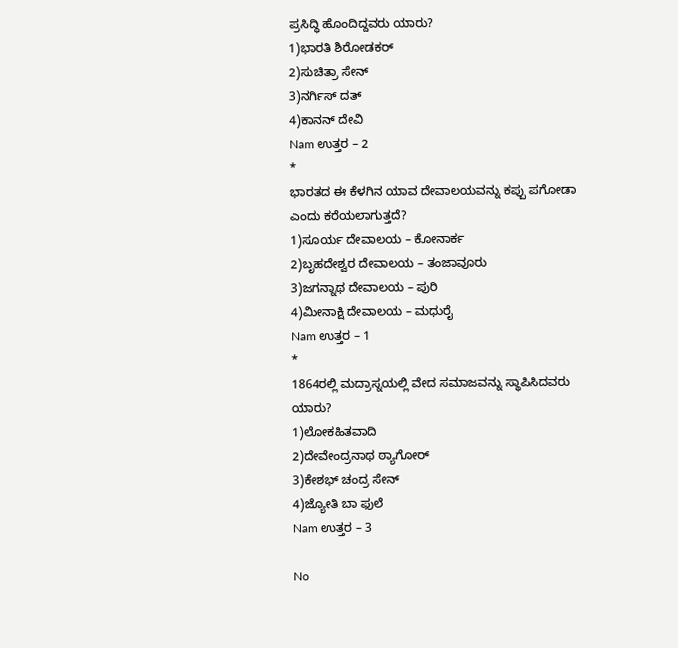ಪ್ರಸಿದ್ಧಿ ಹೊಂದಿದ್ದವರು ಯಾರು?
1)ಭಾರತಿ ಶಿರೋಡಕರ್
2)ಸುಚಿತ್ರಾ ಸೇನ್
3)ನರ್ಗಿಸ್ ದತ್
4)ಕಾನನ್ ದೇವಿ
Nam ಉತ್ತರ – 2
*
ಭಾರತದ ಈ ಕೆಳಗಿನ ಯಾವ ದೇವಾಲಯವನ್ನು ಕಪ್ಪು ಪಗೋಡಾ ಎಂದು ಕರೆಯಲಾಗುತ್ತದೆ?
1)ಸೂರ್ಯ ದೇವಾಲಯ – ಕೋನಾರ್ಕ
2)ಬೃಹದೇಶ್ವರ ದೇವಾಲಯ – ತಂಜಾವೂರು
3)ಜಗನ್ನಾಥ ದೇವಾಲಯ – ಪುರಿ
4)ಮೀನಾಕ್ಷಿ ದೇವಾಲಯ – ಮಧುರೈ
Nam ಉತ್ತರ – 1
*
1864ರಲ್ಲಿ ಮದ್ರಾಸ್ನಯಲ್ಲಿ ವೇದ ಸಮಾಜವನ್ನು ಸ್ಥಾಪಿಸಿದವರು ಯಾರು?
1)ಲೋಕಹಿತವಾದಿ
2)ದೇವೇಂದ್ರನಾಥ ಠ್ಯಾಗೋರ್
3)ಕೇಶಭ್ ಚಂದ್ರ ಸೇನ್
4)ಜ್ಯೋತಿ ಬಾ ಫುಲೆ
Nam ಉತ್ತರ – 3

No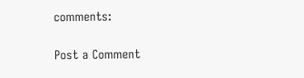comments:

Post a Comment